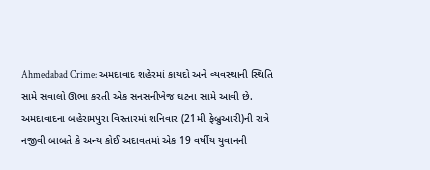Ahmedabad Crime: અમદાવાદ શહેરમાં કાયદો અને વ્યવસ્થાની સ્થિતિ સામે સવાલો ઊભા કરતી એક સનસનીખેજ ઘટના સામે આવી છે. અમદાવાદના બહેરામપુરા વિસ્તારમાં શનિવાર (21મી ફેબ્રુઆરી)ની રાત્રે નજીવી બાબતે કે અન્ય કોઈ અદાવતમાં એક 19 વર્ષીય યુવાનની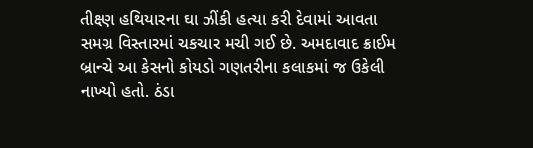તીક્ષ્ણ હથિયારના ઘા ઝીંકી હત્યા કરી દેવામાં આવતા સમગ્ર વિસ્તારમાં ચકચાર મચી ગઈ છે. અમદાવાદ ક્રાઈમ બ્રાન્ચે આ કેસનો કોયડો ગણતરીના કલાકમાં જ ઉકેલી નાખ્યો હતો. ઠંડા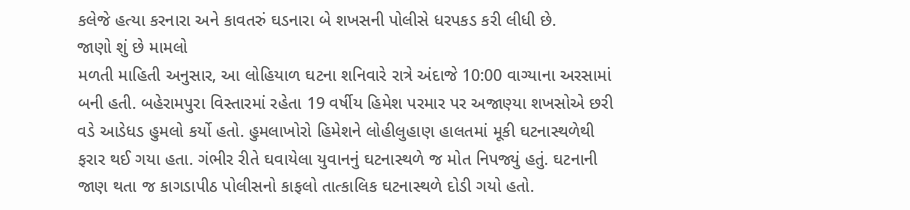કલેજે હત્યા કરનારા અને કાવતરું ઘડનારા બે શખસની પોલીસે ધરપકડ કરી લીધી છે.
જાણો શું છે મામલો
મળતી માહિતી અનુસાર, આ લોહિયાળ ઘટના શનિવારે રાત્રે અંદાજે 10:00 વાગ્યાના અરસામાં બની હતી. બહેરામપુરા વિસ્તારમાં રહેતા 19 વર્ષીય હિમેશ પરમાર પર અજાણ્યા શખસોએ છરી વડે આડેધડ હુમલો કર્યો હતો. હુમલાખોરો હિમેશને લોહીલુહાણ હાલતમાં મૂકી ઘટનાસ્થળેથી ફરાર થઈ ગયા હતા. ગંભીર રીતે ઘવાયેલા યુવાનનું ઘટનાસ્થળે જ મોત નિપજ્યું હતું. ઘટનાની જાણ થતા જ કાગડાપીઠ પોલીસનો કાફલો તાત્કાલિક ઘટનાસ્થળે દોડી ગયો હતો.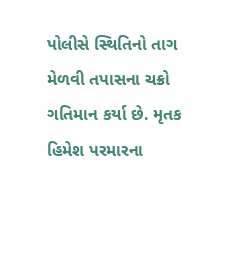પોલીસે સ્થિતિનો તાગ મેળવી તપાસના ચક્રો ગતિમાન કર્યા છે. મૃતક હિમેશ પરમારના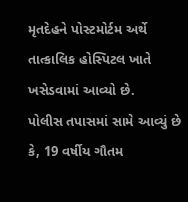મૃતદેહને પોસ્ટમોર્ટમ અર્થે તાત્કાલિક હોસ્પિટલ ખાતે ખસેડવામાં આવ્યો છે.
પોલીસ તપાસમાં સામે આવ્યું છે કે, 19 વર્ષીય ગૌતમ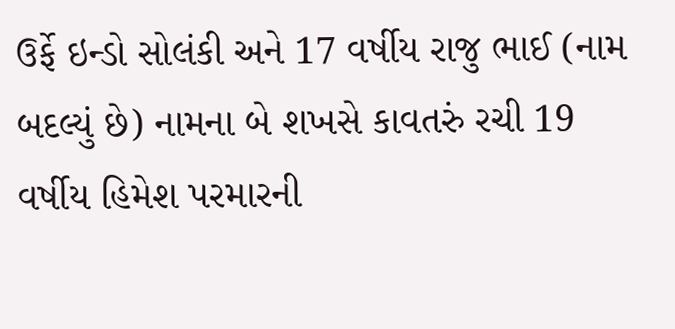ઉર્ફે ઇન્ડો સોલંકી અને 17 વર્ષીય રાજુ ભાઈ (નામ બદલ્યું છે) નામના બે શખસે કાવતરું રચી 19 વર્ષીય હિમેશ પરમારની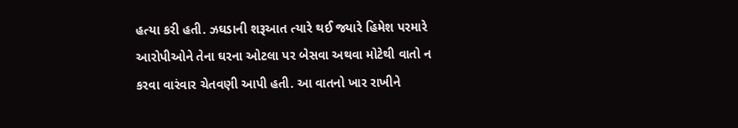હત્યા કરી હતી. ઝઘડાની શરૂઆત ત્યારે થઈ જ્યારે હિમેશ પરમારે આરોપીઓને તેના ઘરના ઓટલા પર બેસવા અથવા મોટેથી વાતો ન કરવા વારંવાર ચેતવણી આપી હતી. આ વાતનો ખાર રાખીને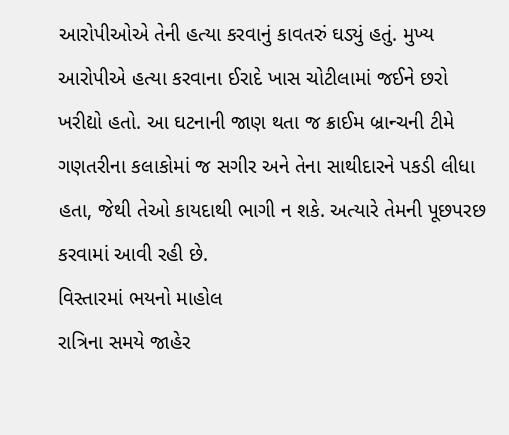આરોપીઓએ તેની હત્યા કરવાનું કાવતરું ઘડ્યું હતું. મુખ્ય આરોપીએ હત્યા કરવાના ઈરાદે ખાસ ચોટીલામાં જઈને છરો ખરીદ્યો હતો. આ ઘટનાની જાણ થતા જ ક્રાઈમ બ્રાન્ચની ટીમે ગણતરીના કલાકોમાં જ સગીર અને તેના સાથીદારને પકડી લીધા હતા, જેથી તેઓ કાયદાથી ભાગી ન શકે. અત્યારે તેમની પૂછપરછ કરવામાં આવી રહી છે.
વિસ્તારમાં ભયનો માહોલ
રાત્રિના સમયે જાહેર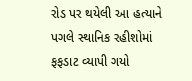રોડ પર થયેલી આ હત્યાને પગલે સ્થાનિક રહીશોમાં ફફડાટ વ્યાપી ગયો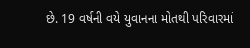છે. 19 વર્ષની વયે યુવાનના મોતથી પરિવારમાં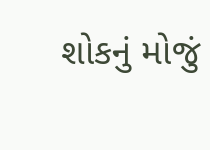શોકનું મોજું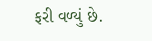ફરી વળ્યું છે.